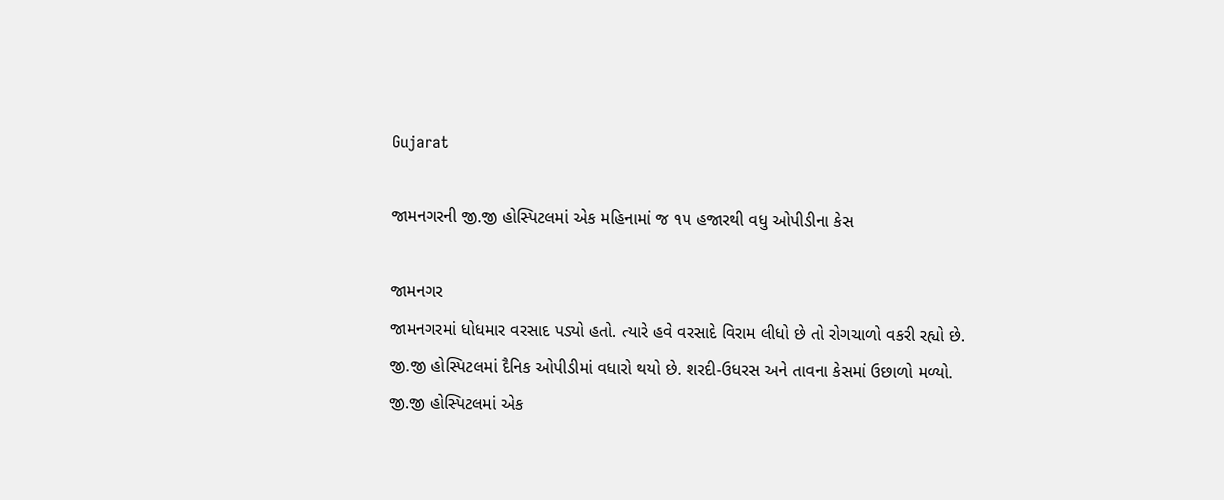Gujarat

જામનગરની જી.જી હોસ્પિટલમાં એક મહિનામાં જ ૧૫ હજારથી વધુ ઓપીડીના કેસ

જામનગર
જામનગરમાં ધોધમાર વરસાદ પડ્યો હતો. ત્યારે હવે વરસાદે વિરામ લીધો છે તો રોગચાળો વકરી રહ્યો છે. જી.જી હોસ્પિટલમાં દૈનિક ઓપીડીમાં વધારો થયો છે. શરદી-ઉધરસ અને તાવના કેસમાં ઉછાળો મળ્યો. જી.જી હોસ્પિટલમાં એક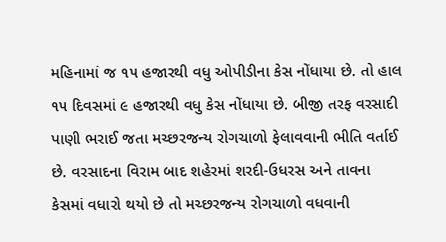મહિનામાં જ ૧૫ હજારથી વધુ ઓપીડીના કેસ નોંધાયા છે. તો હાલ ૧૫ દિવસમાં ૯ હજારથી વધુ કેસ નોંધાયા છે. બીજી તરફ વરસાદી પાણી ભરાઈ જતા મચ્છરજન્ય રોગચાળો ફેલાવવાની ભીતિ વર્તાઈ છે. વરસાદના વિરામ બાદ શહેરમાં શરદી-ઉધરસ અને તાવના કેસમાં વધારો થયો છે તો મચ્છરજન્ય રોગચાળો વધવાની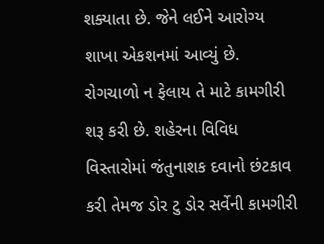શક્યાતા છે. જેને લઈને આરોગ્ય શાખા એકશનમાં આવ્યું છે. રોગચાળો ન ફેલાય તે માટે કામગીરી શરૂ કરી છે. શહેરના વિવિધ વિસ્તારોમાં જંતુનાશક દવાનો છંટકાવ કરી તેમજ ડોર ટુ ડોર સર્વેની કામગીરી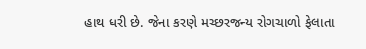હાથ ધરી છે. જેના કરણે મચ્છરજન્ય રોગચાળો ફેલાતા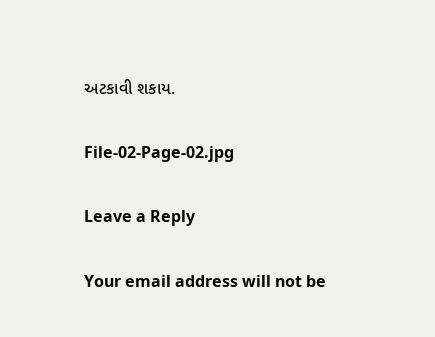અટકાવી શકાય.

File-02-Page-02.jpg

Leave a Reply

Your email address will not be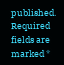published. Required fields are marked *